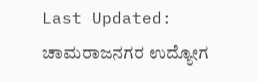Last Updated:
ಚಾಮರಾಜನಗರ ಉದ್ಯೋಗ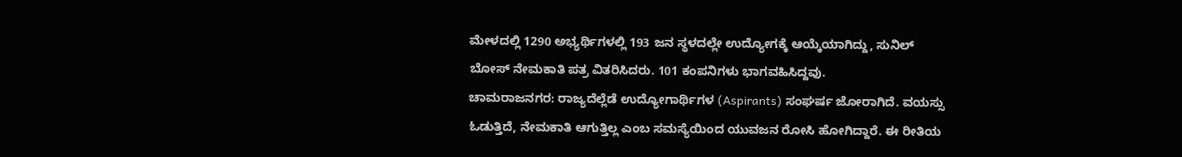ಮೇಳದಲ್ಲಿ 1290 ಅಭ್ಯರ್ಥಿಗಳಲ್ಲಿ 193 ಜನ ಸ್ಥಳದಲ್ಲೇ ಉದ್ಯೋಗಕ್ಕೆ ಆಯ್ಕೆಯಾಗಿದ್ದು, ಸುನಿಲ್ ಬೋಸ್ ನೇಮಕಾತಿ ಪತ್ರ ವಿತರಿಸಿದರು. 101 ಕಂಪನಿಗಳು ಭಾಗವಹಿಸಿದ್ದವು.
ಚಾಮರಾಜನಗರ: ರಾಜ್ಯದೆಲ್ಲೆಡೆ ಉದ್ಯೋಗಾರ್ಥಿಗಳ (Aspirants) ಸಂಘರ್ಷ ಜೋರಾಗಿದೆ. ವಯಸ್ಸು ಓಡುತ್ತಿದೆ, ನೇಮಕಾತಿ ಆಗುತ್ತಿಲ್ಲ ಎಂಬ ಸಮಸ್ಯೆಯಿಂದ ಯುವಜನ ರೋಸಿ ಹೋಗಿದ್ದಾರೆ. ಈ ರೀತಿಯ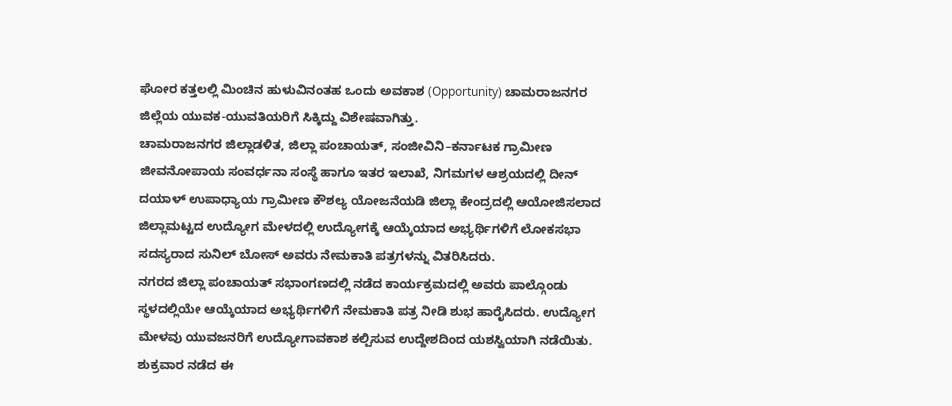ಘೋರ ಕತ್ತಲಲ್ಲಿ ಮಿಂಚಿನ ಹುಳುವಿನಂತಹ ಒಂದು ಅವಕಾಶ (Opportunity) ಚಾಮರಾಜನಗರ ಜಿಲ್ಲೆಯ ಯುವಕ-ಯುವತಿಯರಿಗೆ ಸಿಕ್ಕಿದ್ದು ವಿಶೇಷವಾಗಿತ್ತು.
ಚಾಮರಾಜನಗರ ಜಿಲ್ಲಾಡಳಿತ, ಜಿಲ್ಲಾ ಪಂಚಾಯತ್, ಸಂಜೀವಿನಿ–ಕರ್ನಾಟಕ ಗ್ರಾಮೀಣ ಜೀವನೋಪಾಯ ಸಂವರ್ಧನಾ ಸಂಸ್ಥೆ ಹಾಗೂ ಇತರ ಇಲಾಖೆ, ನಿಗಮಗಳ ಆಶ್ರಯದಲ್ಲಿ ದೀನ್ ದಯಾಳ್ ಉಪಾಧ್ಯಾಯ ಗ್ರಾಮೀಣ ಕೌಶಲ್ಯ ಯೋಜನೆಯಡಿ ಜಿಲ್ಲಾ ಕೇಂದ್ರದಲ್ಲಿ ಆಯೋಜಿಸಲಾದ ಜಿಲ್ಲಾಮಟ್ಟದ ಉದ್ಯೋಗ ಮೇಳದಲ್ಲಿ ಉದ್ಯೋಗಕ್ಕೆ ಆಯ್ಕೆಯಾದ ಅಭ್ಯರ್ಥಿಗಳಿಗೆ ಲೋಕಸಭಾ ಸದಸ್ಯರಾದ ಸುನಿಲ್ ಬೋಸ್ ಅವರು ನೇಮಕಾತಿ ಪತ್ರಗಳನ್ನು ವಿತರಿಸಿದರು.
ನಗರದ ಜಿಲ್ಲಾ ಪಂಚಾಯತ್ ಸಭಾಂಗಣದಲ್ಲಿ ನಡೆದ ಕಾರ್ಯಕ್ರಮದಲ್ಲಿ ಅವರು ಪಾಲ್ಗೊಂಡು ಸ್ಥಳದಲ್ಲಿಯೇ ಆಯ್ಕೆಯಾದ ಅಭ್ಯರ್ಥಿಗಳಿಗೆ ನೇಮಕಾತಿ ಪತ್ರ ನೀಡಿ ಶುಭ ಹಾರೈಸಿದರು. ಉದ್ಯೋಗ ಮೇಳವು ಯುವಜನರಿಗೆ ಉದ್ಯೋಗಾವಕಾಶ ಕಲ್ಪಿಸುವ ಉದ್ದೇಶದಿಂದ ಯಶಸ್ವಿಯಾಗಿ ನಡೆಯಿತು. ಶುಕ್ರವಾರ ನಡೆದ ಈ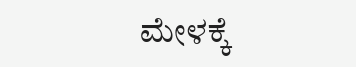ಮೇಳಕ್ಕೆ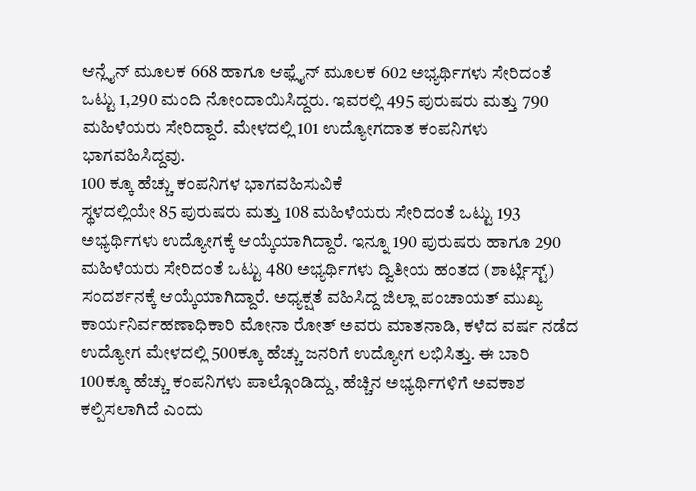ಆನ್ಲೈನ್ ಮೂಲಕ 668 ಹಾಗೂ ಆಫ್ಲೈನ್ ಮೂಲಕ 602 ಅಭ್ಯರ್ಥಿಗಳು ಸೇರಿದಂತೆ ಒಟ್ಟು 1,290 ಮಂದಿ ನೋಂದಾಯಿಸಿದ್ದರು. ಇವರಲ್ಲಿ 495 ಪುರುಷರು ಮತ್ತು 790 ಮಹಿಳೆಯರು ಸೇರಿದ್ದಾರೆ. ಮೇಳದಲ್ಲಿ 101 ಉದ್ಯೋಗದಾತ ಕಂಪನಿಗಳು ಭಾಗವಹಿಸಿದ್ದವು.
100 ಕ್ಕೂ ಹೆಚ್ಚು ಕಂಪನಿಗಳ ಭಾಗವಹಿಸುವಿಕೆ
ಸ್ಥಳದಲ್ಲಿಯೇ 85 ಪುರುಷರು ಮತ್ತು 108 ಮಹಿಳೆಯರು ಸೇರಿದಂತೆ ಒಟ್ಟು 193 ಅಭ್ಯರ್ಥಿಗಳು ಉದ್ಯೋಗಕ್ಕೆ ಆಯ್ಕೆಯಾಗಿದ್ದಾರೆ. ಇನ್ನೂ 190 ಪುರುಷರು ಹಾಗೂ 290 ಮಹಿಳೆಯರು ಸೇರಿದಂತೆ ಒಟ್ಟು 480 ಅಭ್ಯರ್ಥಿಗಳು ದ್ವಿತೀಯ ಹಂತದ (ಶಾರ್ಟ್ಲಿಸ್ಟ್) ಸಂದರ್ಶನಕ್ಕೆ ಆಯ್ಕೆಯಾಗಿದ್ದಾರೆ. ಅಧ್ಯಕ್ಷತೆ ವಹಿಸಿದ್ದ ಜಿಲ್ಲಾ ಪಂಚಾಯತ್ ಮುಖ್ಯ ಕಾರ್ಯನಿರ್ವಹಣಾಧಿಕಾರಿ ಮೋನಾ ರೋತ್ ಅವರು ಮಾತನಾಡಿ, ಕಳೆದ ವರ್ಷ ನಡೆದ ಉದ್ಯೋಗ ಮೇಳದಲ್ಲಿ 500ಕ್ಕೂ ಹೆಚ್ಚು ಜನರಿಗೆ ಉದ್ಯೋಗ ಲಭಿಸಿತ್ತು. ಈ ಬಾರಿ 100ಕ್ಕೂ ಹೆಚ್ಚು ಕಂಪನಿಗಳು ಪಾಲ್ಗೊಂಡಿದ್ದು, ಹೆಚ್ಚಿನ ಅಭ್ಯರ್ಥಿಗಳಿಗೆ ಅವಕಾಶ ಕಲ್ಪಿಸಲಾಗಿದೆ ಎಂದು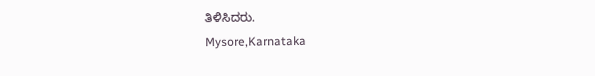ತಿಳಿಸಿದರು.
Mysore,Karnataka